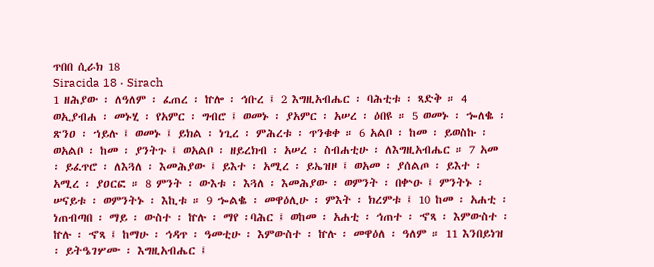ጥበበ ሲራክ 18
Siracida 18 · Sirach
1 ዘሕያው ፡ ለዓለም ፡ ፈጠረ ፡ ኵሎ ፡ ኅቡረ ፤ 2 እግዚአብሔር ፡ ባሕቲቱ ፡ ጻድቅ ። 4 ወኢያብሐ ፡ መኑሂ ፡ የአምር ፡ ግብሮ ፤ ወመኑ ፡ ያአምር ፡ አሠረ ፡ ዕበዩ ። 5 ወመኑ ፡ ኈለቈ ፡ ጽንዐ ፡ ኀይሉ ፤ ወመኑ ፤ ይክል ፡ ነጊረ ፡ ምሕረቱ ፡ ጥንቁቀ ። 6 አልቦ ፡ ከመ ፡ ይወስኩ ፡ ወአልቦ ፡ ከመ ፡ ያንትጉ ፤ ወአልቦ ፡ ዘይረክብ ፡ አሠረ ፡ ስብሐቲሁ ፡ ለእግዚአብሔር ። 7 አመ ፡ ይፈጥሮ ፡ ለእጓለ ፡ እመሕያው ፤ ይእተ ፡ አሚረ ፡ ይኤዝዞ ፤ ወአመ ፡ ያሰልጦ ፡ ይእተ ፡ አሚረ ፡ ያዐርፎ ። 8 ምንት ፡ ውእቱ ፡ እጓለ ፡ እመሕያው ፡ ወምንት ፡ በቍዑ ፤ ምንትኑ ፡ ሠናይቱ ፡ ወምንትኑ ፡ እኪቱ ። 9 ኈልቈ ፡ መዋዕሊሁ ፡ ምእት ፡ ክረምቱ ፤ 10 ከመ ፡ አሐቲ ፡ ነጠብጣበ ፡ ማይ ፡ ውስተ ፡ ኵሉ ፡ ማየ ፡ባሕር ፤ ወከመ ፡ አሐቲ ፡ ኅጠተ ፡ ኆጻ ፡ እምውስተ ፡ ኵሉ ፡ ኆጻ ፤ ከማሁ ፡ ኅዳጥ ፡ ዓመቲሁ ፡ እምውስተ ፡ ኵሉ ፡ መዋዕለ ፡ ዓለም ። 11 እንበይነዝ ፡ ይትዔገሦሙ ፡ እግዚአብሔር ፤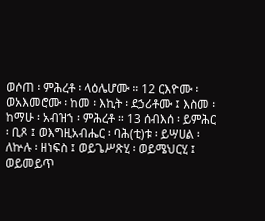ወሶጠ ፡ ምሕረቶ ፡ ላዕሌሆሙ ። 12 ርእዮሙ ፡ ወአእመሮሙ ፡ ከመ ፡ እኪት ፡ ደኃሪቶሙ ፤ እስመ ፡ ከማሁ ፡ አብዝኀ ፡ ምሕረቶ ። 13 ሰብእሰ ፡ ይምሕር ፡ ቢጾ ፤ ወእግዚአብሔር ፡ ባሕ(ቲ)ቱ ፡ ይሣሀል ፡ ለኵሉ ፡ ዘነፍስ ፤ ወይጌሥጽሂ ፡ ወይሜህርሂ ፤ ወይመይጥ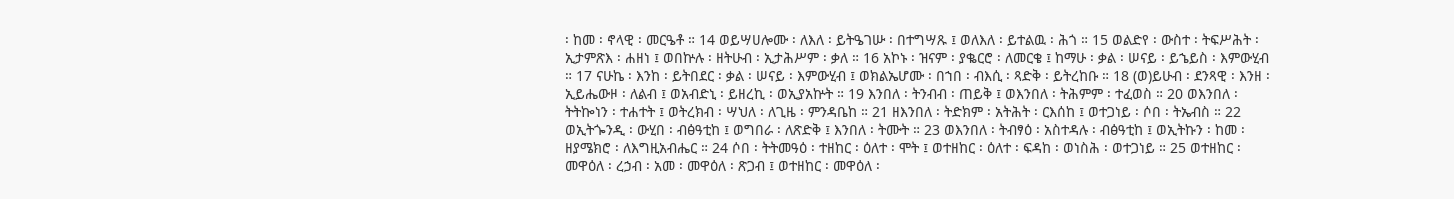፡ ከመ ፡ ኖላዊ ፡ መርዔቶ ። 14 ወይሣሀሎሙ ፡ ለእለ ፡ ይትዔገሡ ፡ በተግሣጹ ፤ ወለእለ ፡ ይተልዉ ፡ ሕጎ ። 15 ወልድየ ፡ ውስተ ፡ ትፍሥሕት ፡ ኢታምጽእ ፡ ሐዘነ ፤ ወበኵሉ ፡ ዘትሁብ ፡ ኢታሕሥም ፡ ቃለ ። 16 አኮኑ ፡ ዝናም ፡ ያቈርሮ ፡ ለመርቄ ፤ ከማሁ ፡ ቃል ፡ ሠናይ ፡ ይኄይስ ፡ እምውሂብ ። 17 ናሁኬ ፡ እንከ ፡ ይትበደር ፡ ቃል ፡ ሠናይ ፡ እምውሂብ ፤ ወክልኤሆሙ ፡ በኀበ ፡ ብእሲ ፡ ጻድቅ ፡ ይትረከቡ ። 18 (ወ)ይሁብ ፡ ደንጻዊ ፡ እንዘ ፡ ኢይሔውዞ ፡ ለልብ ፤ ወአብድኒ ፡ ይዘረኪ ፡ ወኢያአኵት ። 19 እንበለ ፡ ትንብብ ፡ ጠይቅ ፤ ወእንበለ ፡ ትሕምም ፡ ተፈወስ ። 20 ወእንበለ ፡ ትትኰነን ፡ ተሐተት ፤ ወትረክብ ፡ ሣህለ ፡ ለጊዜ ፡ ምንዳቤከ ። 21 ዘእንበለ ፡ ትድክም ፡ አትሕት ፡ ርእሰከ ፤ ወተጋነይ ፡ ሶበ ፡ ትኤብስ ። 22 ወኢትጐንዲ ፡ ውሂበ ፡ ብፅዓቲከ ፤ ወግበራ ፡ ለጽድቅ ፤ እንበለ ፡ ትሙት ። 23 ወእንበለ ፡ ትብፃዕ ፡ አስተዳሉ ፡ ብፅዓቲከ ፤ ወኢትኩን ፡ ከመ ፡ ዘያሜክሮ ፡ ለእግዚአብሔር ። 24 ሶበ ፡ ትትመዓዕ ፡ ተዘከር ፡ ዕለተ ፡ ሞት ፤ ወተዘከር ፡ ዕለተ ፡ ፍዳከ ፡ ወነስሕ ፡ ወተጋነይ ። 25 ወተዘከር ፡ መዋዕለ ፡ ረኃብ ፡ አመ ፡ መዋዕለ ፡ ጽጋብ ፤ ወተዘከር ፡ መዋዕለ ፡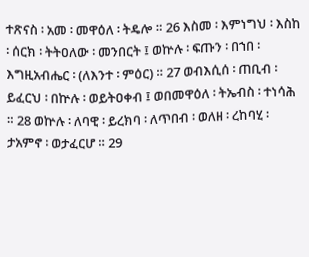ተጽናስ ፡ አመ ፡ መዋዕለ ፡ ትዴሎ ። 26 እስመ ፡ እምነግህ ፡ እስከ ፡ ሰርክ ፡ ትትዐለው ፡ መንበርት ፤ ወኵሉ ፡ ፍጡን ፡ በኀበ ፡ እግዚአብሔር ፡ (ለእንተ ፡ ምዕር) ። 27 ወብእሲሰ ፡ ጠቢብ ፡ ይፈርህ ፡ በኵሉ ፡ ወይትዐቀብ ፤ ወበመዋዕለ ፡ ትኤብስ ፡ ተነሳሕ ። 28 ወኵሉ ፡ ለባዊ ፡ ይረክባ ፡ ለጥበብ ፡ ወለዘ ፡ ረከባሂ ፡ ታአምኖ ፡ ወታፈርሆ ። 29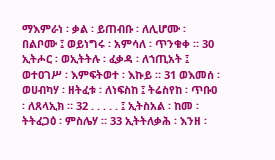ማእምራነ ፡ ቃል ፡ ይጠብቡ ፡ ለሊሆሙ ፡ በልቦሙ ፤ ወይነግሩ ፡ አምሳለ ፡ ጥንቁቀ ። 30 ኢትሖር ፡ ወኢትትሉ ፡ ፈቃዳ ፡ ለኀጢአት ፤ ወተዐገሥ ፡ እምፍትወተ ፡ እኩይ ። 31 ወእመሰ ፡ ወሀብካሃ ፡ ዘትፈቱ ፡ ለነፍስከ ፤ ትሬስየከ ፡ ጥቡዐ ፡ ለጸላኢክ ። 32 . . . . . ፤ ኢትስአል ፡ ከመ ፡ ትትፈጋዕ ፡ ምስሌሃ ። 33 ኢትትለቃሕ ፡ እንዘ ፡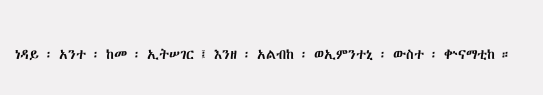ነዳይ ፡ አንተ ፡ ከመ ፡ ኢትሠገር ፤ እንዘ ፡ አልብከ ፡ ወኢምንተኒ ፡ ውስተ ፡ ቍናማቲከ ።